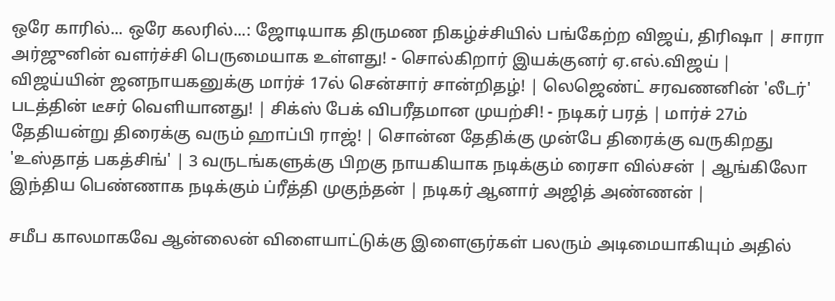ஒரே காரில்... ஒரே கலரில்...: ஜோடியாக திருமண நிகழ்ச்சியில் பங்கேற்ற விஜய், திரிஷா | சாரா அர்ஜுனின் வளர்ச்சி பெருமையாக உள்ளது! - சொல்கிறார் இயக்குனர் ஏ.எல்.விஜய் | விஜய்யின் ஜனநாயகனுக்கு மார்ச் 17ல் சென்சார் சான்றிதழ்! | லெஜெண்ட் சரவணனின் 'லீடர்' படத்தின் டீசர் வெளியானது! | சிக்ஸ் பேக் விபரீதமான முயற்சி! - நடிகர் பரத் | மார்ச் 27ம் தேதியன்று திரைக்கு வரும் ஹாப்பி ராஜ்! | சொன்ன தேதிக்கு முன்பே திரைக்கு வருகிறது 'உஸ்தாத் பகத்சிங்' | 3 வருடங்களுக்கு பிறகு நாயகியாக நடிக்கும் ரைசா வில்சன் | ஆங்கிலோ இந்திய பெண்ணாக நடிக்கும் ப்ரீத்தி முகுந்தன் | நடிகர் ஆனார் அஜித் அண்ணன் |

சமீப காலமாகவே ஆன்லைன் விளையாட்டுக்கு இளைஞர்கள் பலரும் அடிமையாகியும் அதில்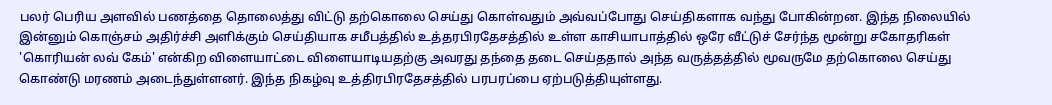பலர் பெரிய அளவில் பணத்தை தொலைத்து விட்டு தற்கொலை செய்து கொள்வதும் அவ்வப்போது செய்திகளாக வந்து போகின்றன. இந்த நிலையில் இன்னும் கொஞ்சம் அதிர்ச்சி அளிக்கும் செய்தியாக சமீபத்தில் உத்தரபிரதேசத்தில் உள்ள காசியாபாத்தில் ஒரே வீட்டுச் சேர்ந்த மூன்று சகோதரிகள் 'கொரியன் லவ் கேம்' என்கிற விளையாட்டை விளையாடியதற்கு அவரது தந்தை தடை செய்ததால் அந்த வருத்தத்தில் மூவருமே தற்கொலை செய்து கொண்டு மரணம் அடைந்துள்ளனர். இந்த நிகழ்வு உத்திரபிரதேசத்தில் பரபரப்பை ஏற்படுத்தியுள்ளது.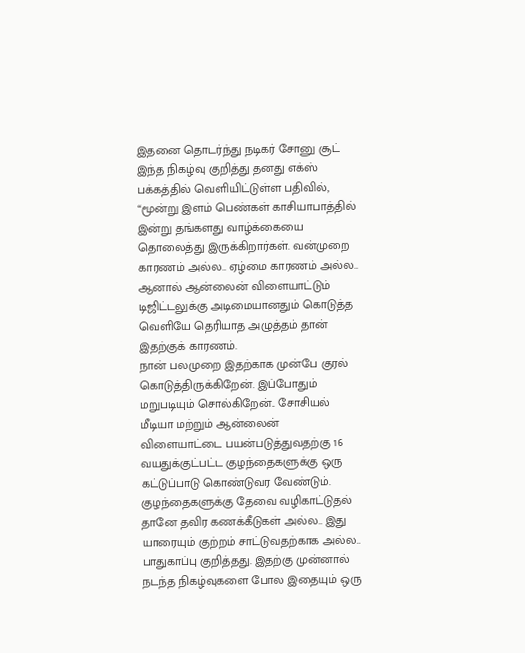இதனை தொடர்ந்து நடிகர் சோனு சூட் இந்த நிகழ்வு குறித்து தனது எக்ஸ் பக்கத்தில் வெளியிட்டுள்ள பதிவில், “மூன்று இளம் பெண்கள் காசியாபாத்தில் இன்று தங்களது வாழ்க்கையை தொலைத்து இருக்கிறார்கள். வன்முறை காரணம் அல்ல.. ஏழ்மை காரணம் அல்ல.. ஆனால் ஆன்லைன் விளையாட்டும் டிஜிட்டலுக்கு அடிமையானதும் கொடுத்த வெளியே தெரியாத அழுத்தம் தான் இதற்குக் காரணம்.
நான் பலமுறை இதற்காக முன்பே குரல் கொடுத்திருக்கிறேன். இப்போதும் மறுபடியும் சொல்கிறேன்.. சோசியல் மீடியா மற்றும் ஆன்லைன் விளையாட்டை பயன்படுத்துவதற்கு 16 வயதுக்குட்பட்ட குழந்தைகளுக்கு ஒரு கட்டுப்பாடு கொண்டுவர வேண்டும். குழந்தைகளுக்கு தேவை வழிகாட்டுதல் தானே தவிர கணக்கீடுகள் அல்ல.. இது யாரையும் குற்றம் சாட்டுவதற்காக அல்ல.. பாதுகாப்பு குறித்தது. இதற்கு முன்னால் நடந்த நிகழ்வுகளை போல இதையும் ஒரு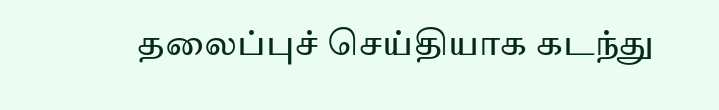தலைப்புச் செய்தியாக கடந்து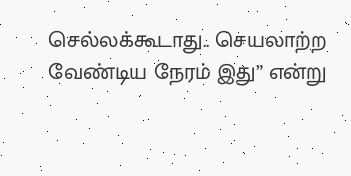செல்லக்கூடாது.. செயலாற்ற வேண்டிய நேரம் இது” என்று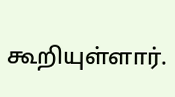கூறியுள்ளார்.